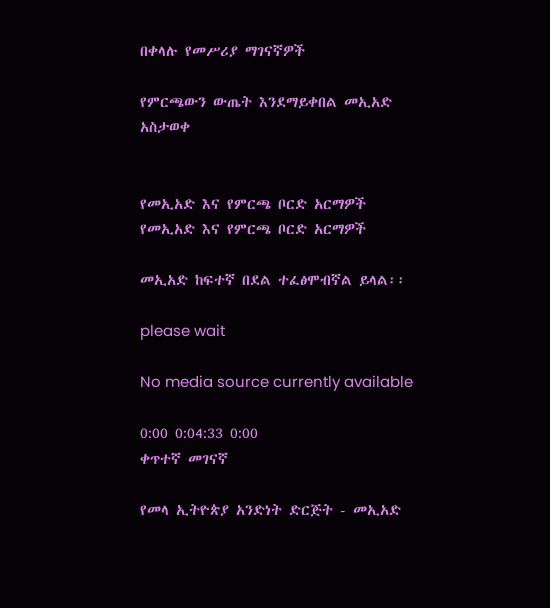በቀላሉ የመሥሪያ ማገናኛዎች

የምርጫውን ውጤት እንደማይቀበል መኢአድ አስታወቀ


የመኢአድ እና የምርጫ ቦርድ አርማዎች
የመኢአድ እና የምርጫ ቦርድ አርማዎች

መኢአድ ከፍተኛ በደል ተፈፅሞብኛል ይላል፡፡

please wait

No media source currently available

0:00 0:04:33 0:00
ቀጥተኛ መገናኛ

የመላ ኢትዮጵያ አንድነት ድርጅት - መኢአድ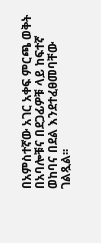በአምስተኛው አገር አቀፍ ምርጫ ወቅት በአባሎቹና በደጋፊዎቹ ላይ ከፍተኛ ወከባና በደል እንደተፈፀመባቸው ገልጿል፡፡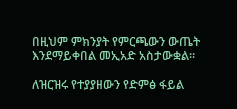በዚህም ምክንያት የምርጫውን ውጤት እንደማይቀበል መኢአድ አስታውቋል፡፡

ለዝርዝሩ የተያያዘውን የድምፅ ፋይል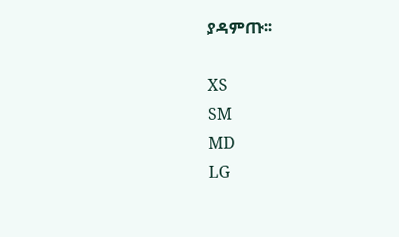ያዳምጡ፡፡

XS
SM
MD
LG